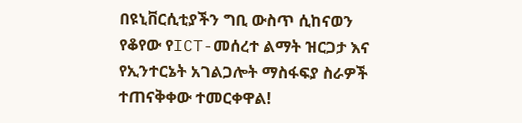በዩኒቨርሲቲያችን ግቢ ውስጥ ሲከናወን የቆየው የICT-መሰረተ ልማት ዝርጋታ እና የኢንተርኔት አገልጋሎት ማስፋፍያ ስራዎች ተጠናቅቀው ተመርቀዋል!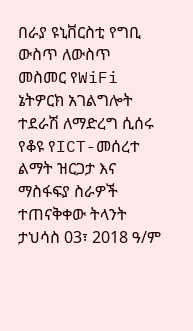በራያ ዩኒቨርስቲ የግቢ ውስጥ ለውስጥ መስመር የWiFi ኔትዎርክ አገልግሎት ተደራሽ ለማድረግ ሲሰሩ የቆዩ የICT-መሰረተ ልማት ዝርጋታ እና ማስፋፍያ ስራዎች ተጠናቅቀው ትላንት ታህሳስ 03፣ 2018 ዓ/ም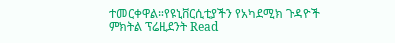ተመርቀዋል።የዩኒቨርሲቲያችን የአካደሚክ ጉዳዮች ምክትል ፕሬዚደንት Read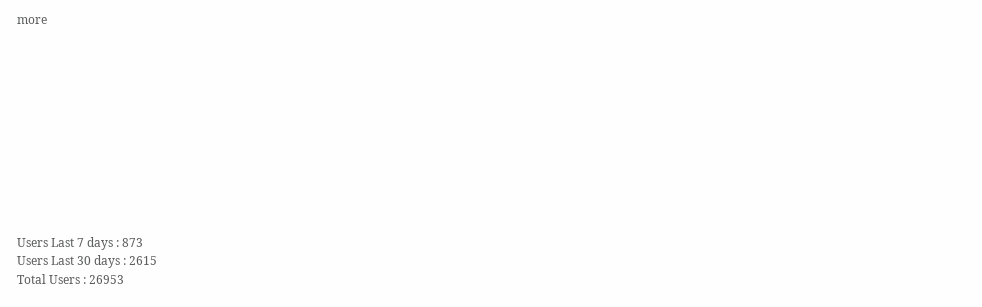more











Users Last 7 days : 873
Users Last 30 days : 2615
Total Users : 26953